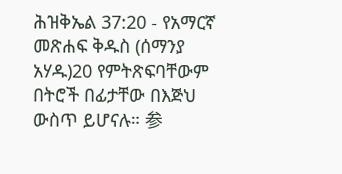ሕዝቅኤል 37:20 - የአማርኛ መጽሐፍ ቅዱስ (ሰማንያ አሃዱ)20 የምትጽፍባቸውም በትሮች በፊታቸው በእጅህ ውስጥ ይሆናሉ። 参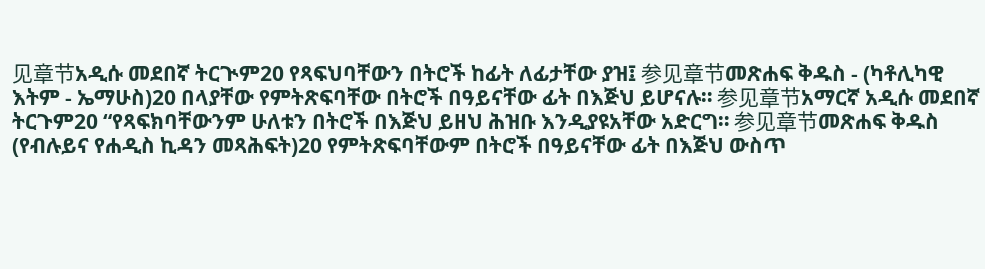见章节አዲሱ መደበኛ ትርጒም20 የጻፍህባቸውን በትሮች ከፊት ለፊታቸው ያዝ፤ 参见章节መጽሐፍ ቅዱስ - (ካቶሊካዊ እትም - ኤማሁስ)20 በላያቸው የምትጽፍባቸው በትሮች በዓይናቸው ፊት በእጅህ ይሆናሉ። 参见章节አማርኛ አዲሱ መደበኛ ትርጉም20 “የጻፍክባቸውንም ሁለቱን በትሮች በእጅህ ይዘህ ሕዝቡ እንዲያዩአቸው አድርግ። 参见章节መጽሐፍ ቅዱስ (የብሉይና የሐዲስ ኪዳን መጻሕፍት)20 የምትጽፍባቸውም በትሮች በዓይናቸው ፊት በእጅህ ውስጥ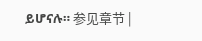ይሆናሉ። 参见章节 |